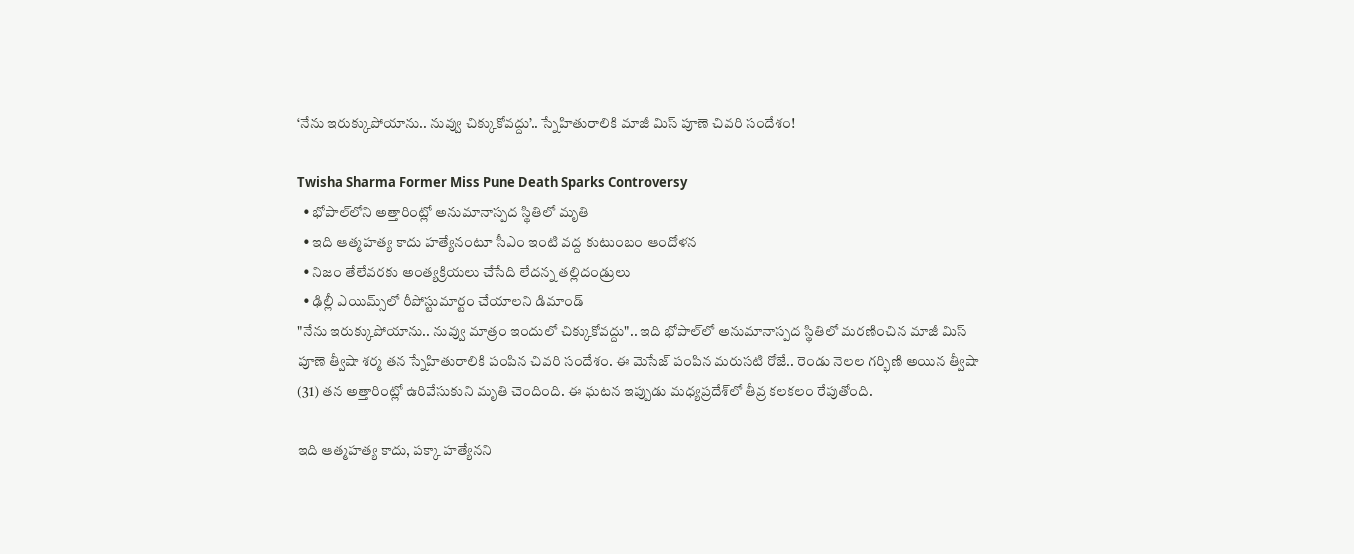‘నేను ఇరుక్కుపోయాను.. నువ్వు చిక్కుకోవద్దు’.. స్నేహితురాలికి మాజీ మిస్ పూణె చివరి సందేశం!

Twisha Sharma Former Miss Pune Death Sparks Controversy
  • భోపాల్‌లోని అత్తారింట్లో అనుమానాస్పద స్థితిలో మృతి
  • ఇది ఆత్మహత్య కాదు హత్యేనంటూ సీఎం ఇంటి వద్ద కుటుంబం ఆందోళన
  • నిజం తేలేవరకు అంత్యక్రియలు చేసేది లేదన్న తల్లిదండ్రులు
  • ఢిల్లీ ఎయిమ్స్‌లో రీపోస్టుమార్టం చేయాలని డిమాండ్
"నేను ఇరుక్కుపోయాను.. నువ్వు మాత్రం ఇందులో చిక్కుకోవద్దు".. ఇది భోపాల్‌లో అనుమానాస్పద స్థితిలో మరణించిన మాజీ మిస్ పూణె త్వీషా శర్మ తన స్నేహితురాలికి పంపిన చివరి సందేశం. ఈ మెసేజ్ పంపిన మరుసటి రోజే.. రెండు నెలల గర్భిణి అయిన త్వీషా (31) తన అత్తారింట్లో ఉరివేసుకుని మృతి చెందింది. ఈ ఘటన ఇప్పుడు మధ్యప్రదేశ్‌లో తీవ్ర కలకలం రేపుతోంది.

ఇది ఆత్మహత్య కాదు, పక్కా హత్యేనని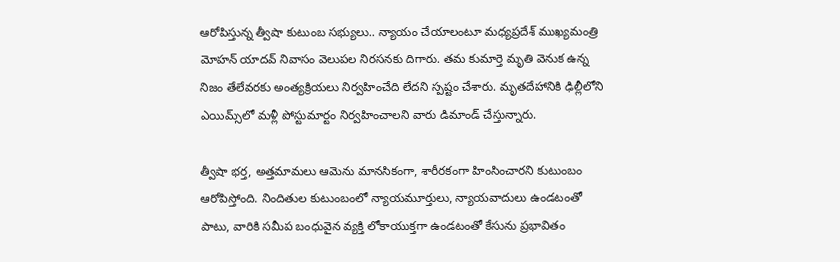ఆరోపిస్తున్న త్వీషా కుటుంబ సభ్యులు.. న్యాయం చేయాలంటూ మధ్యప్రదేశ్ ముఖ్యమంత్రి మోహన్ యాదవ్ నివాసం వెలుపల నిరసనకు దిగారు. తమ కుమార్తె మృతి వెనుక ఉన్న నిజం తేలేవరకు అంత్యక్రియలు నిర్వహించేది లేదని స్పష్టం చేశారు. మృతదేహానికి ఢిల్లీలోని ఎయిమ్స్‌లో మళ్లీ పోస్టుమార్టం నిర్వహించాలని వారు డిమాండ్ చేస్తున్నారు.

త్వీషా భర్త, అత్తమామలు ఆమెను మానసికంగా, శారీరకంగా హింసించారని కుటుంబం ఆరోపిస్తోంది. నిందితుల కుటుంబంలో న్యాయమూర్తులు, న్యాయవాదులు ఉండటంతో పాటు, వారికి సమీప బంధువైన వ్యక్తి లోకాయుక్తగా ఉండటంతో కేసును ప్రభావితం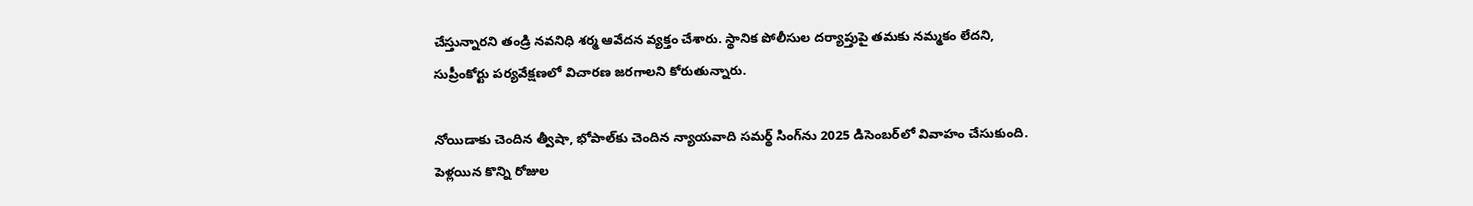చేస్తున్నారని తండ్రి నవనిధి శర్మ ఆవేదన వ్యక్తం చేశారు. స్థానిక పోలీసుల దర్యాప్తుపై తమకు నమ్మకం లేదని, సుప్రీంకోర్టు పర్యవేక్షణలో విచారణ జరగాలని కోరుతున్నారు.

నోయిడాకు చెందిన త్వీషా, భోపాల్‌కు చెందిన న్యాయవాది సమర్థ్ సింగ్‌ను 2025 డిసెంబర్‌లో వివాహం చేసుకుంది. పెళ్లయిన కొన్ని రోజుల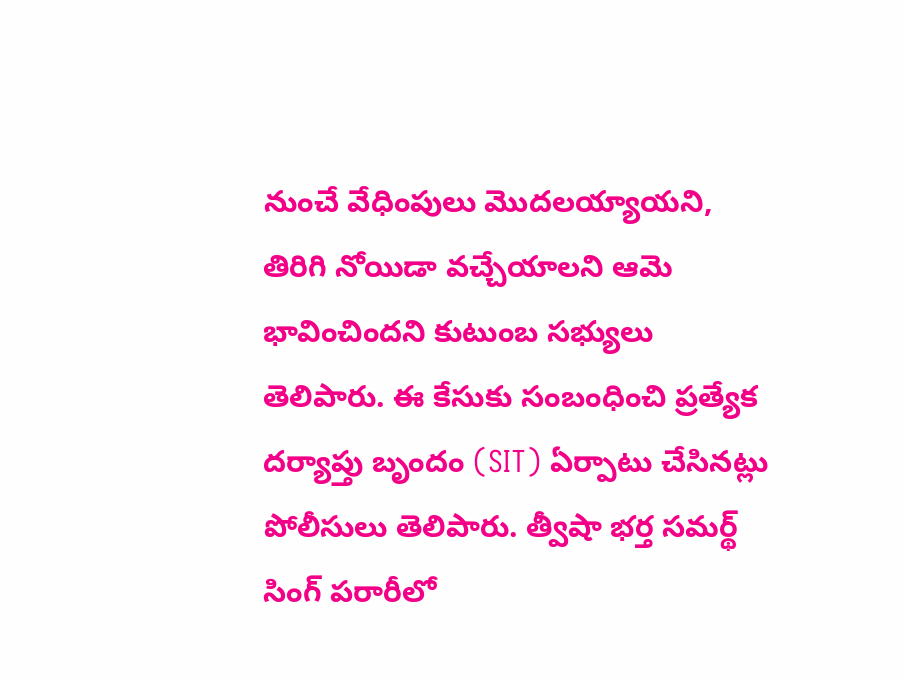నుంచే వేధింపులు మొదలయ్యాయని, తిరిగి నోయిడా వచ్చేయాలని ఆమె భావించిందని కుటుంబ సభ్యులు తెలిపారు. ఈ కేసుకు సంబంధించి ప్రత్యేక దర్యాప్తు బృందం (SIT) ఏర్పాటు చేసినట్లు పోలీసులు తెలిపారు. త్వీషా భర్త సమర్థ్ సింగ్ పరారీలో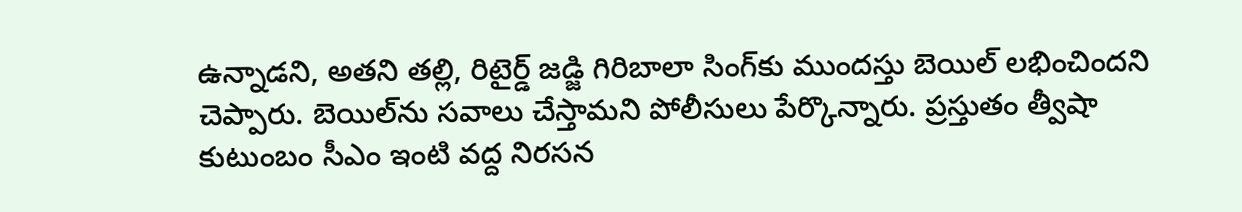ఉన్నాడని, అతని తల్లి, రిటైర్డ్ జడ్జి గిరిబాలా సింగ్‌కు ముందస్తు బెయిల్ లభించిందని చెప్పారు. బెయిల్‌ను సవాలు చేస్తామని పోలీసులు పేర్కొన్నారు. ప్రస్తుతం త్వీషా కుటుంబం సీఎం ఇంటి వద్ద నిరసన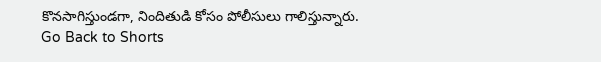కొనసాగిస్తుండగా, నిందితుడి కోసం పోలీసులు గాలిస్తున్నారు.
Go Back to Shorts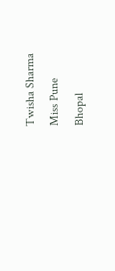Twisha Sharma
Miss Pune
Bhopal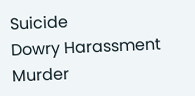Suicide
Dowry Harassment
Murder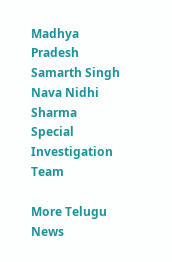Madhya Pradesh
Samarth Singh
Nava Nidhi Sharma
Special Investigation Team

More Telugu News